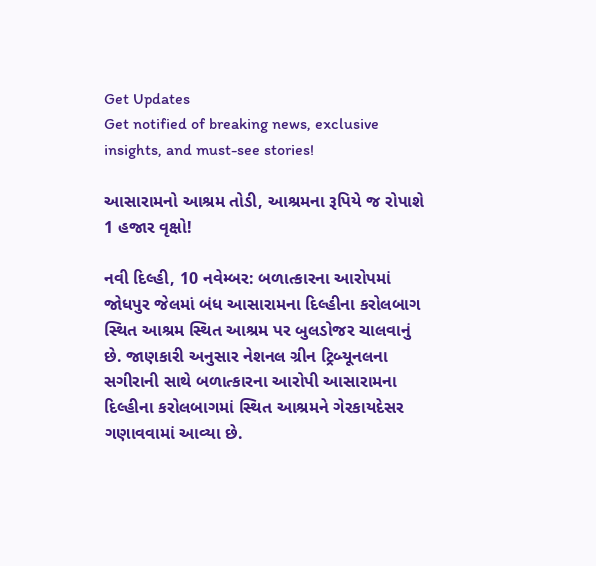Get Updates
Get notified of breaking news, exclusive insights, and must-see stories!

આસારામનો આશ્રમ તોડી, આશ્રમના રૂપિયે જ રોપાશે 1 હજાર વૃક્ષો!

નવી દિલ્હી, 10 નવેમ્બર: બળાત્કારના આરોપમાં જોધપુર જેલમાં બંધ આસારામના દિલ્હીના કરોલબાગ સ્થિત આશ્રમ સ્થિત આશ્રમ પર બુલડોજર ચાલવાનું છે. જાણકારી અનુસાર નેશનલ ગ્રીન ટ્રિબ્યૂનલના સગીરાની સાથે બળાત્કારના આરોપી આસારામના દિલ્હીના કરોલબાગમાં સ્થિત આશ્રમને ગેરકાયદેસર ગણાવવામાં આવ્યા છે.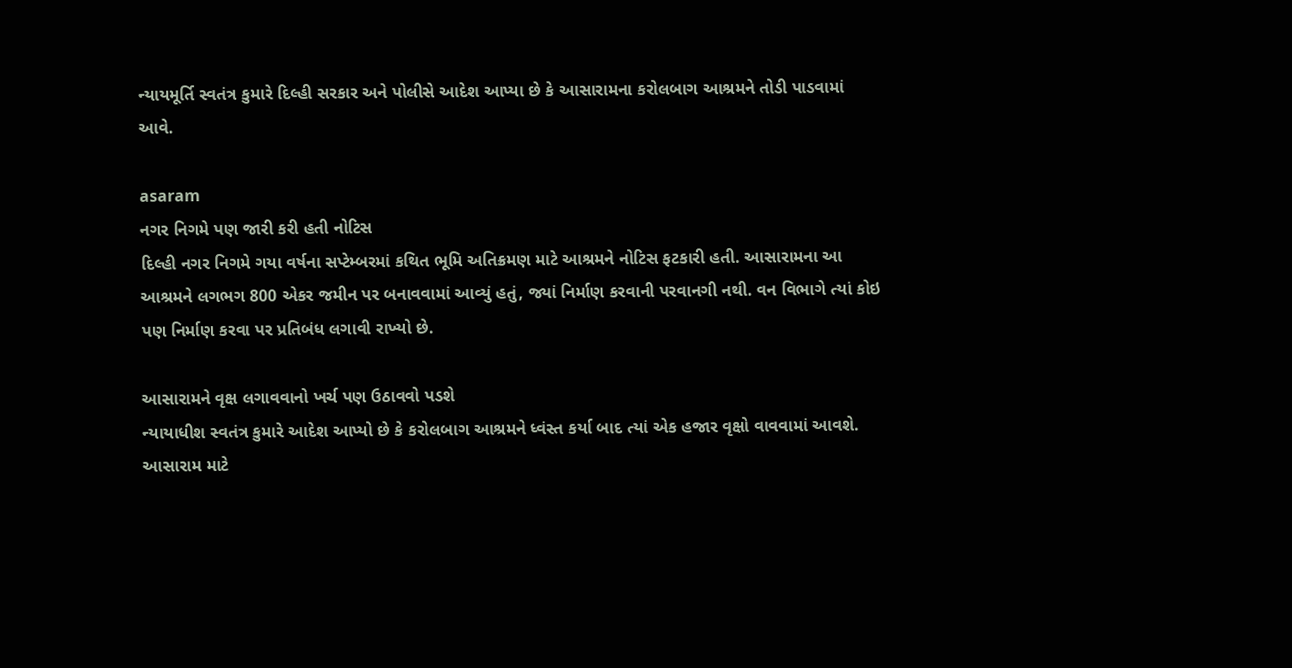ન્યાયમૂર્તિ સ્વતંત્ર કુમારે દિલ્હી સરકાર અને પોલીસે આદેશ આપ્યા છે કે આસારામના કરોલબાગ આશ્રમને તોડી પાડવામાં આવે.

asaram
નગર નિગમે પણ જારી કરી હતી નોટિસ
દિલ્હી નગર નિગમે ગયા વર્ષના સપ્ટેમ્બરમાં કથિત ભૂમિ અતિક્રમણ માટે આશ્રમને નોટિસ ફટકારી હતી. આસારામના આ આશ્રમને લગભગ 800 એકર જમીન પર બનાવવામાં આવ્યું હતું, જ્યાં નિર્માણ કરવાની પરવાનગી નથી. વન વિભાગે ત્યાં કોઇ પણ નિર્માણ કરવા પર પ્રતિબંધ લગાવી રાખ્યો છે.

આસારામને વૃક્ષ લગાવવાનો ખર્ચ પણ ઉઠાવવો પડશે
ન્યાયાધીશ સ્વતંત્ર કુમારે આદેશ આપ્યો છે કે કરોલબાગ આશ્રમને ધ્વંસ્ત કર્યા બાદ ત્યાં એક હજાર વૃક્ષો વાવવામાં આવશે. આસારામ માટે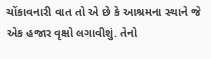ચોંકાવનારી વાત તો એ છે કે આશ્રમના સ્થાને જે એક હજાર વૃક્ષો લગાવીશું. તેનો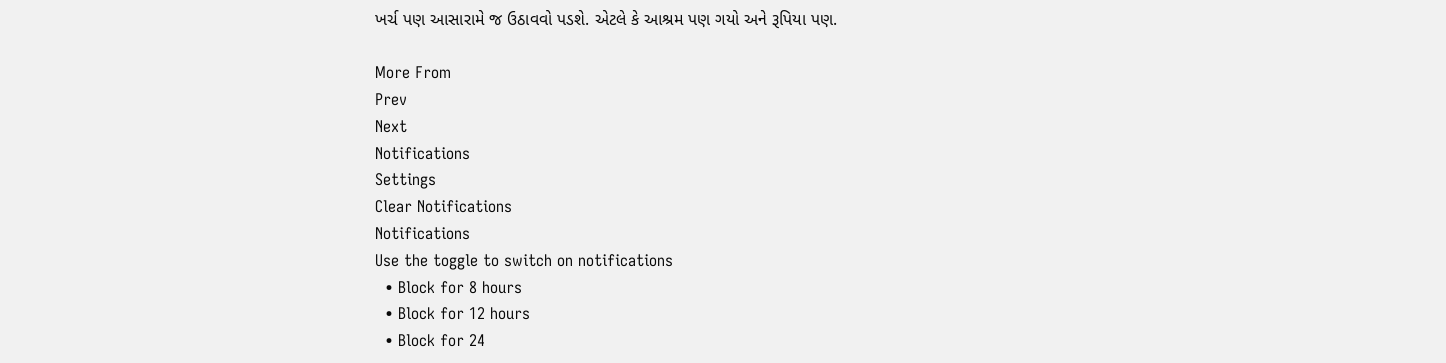ખર્ચ પણ આસારામે જ ઉઠાવવો પડશે. એટલે કે આશ્રમ પણ ગયો અને રૂપિયા પણ.

More From
Prev
Next
Notifications
Settings
Clear Notifications
Notifications
Use the toggle to switch on notifications
  • Block for 8 hours
  • Block for 12 hours
  • Block for 24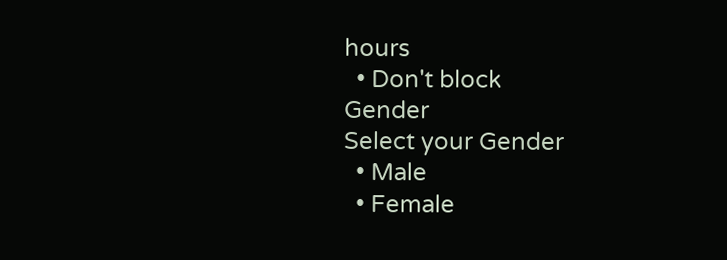hours
  • Don't block
Gender
Select your Gender
  • Male
  • Female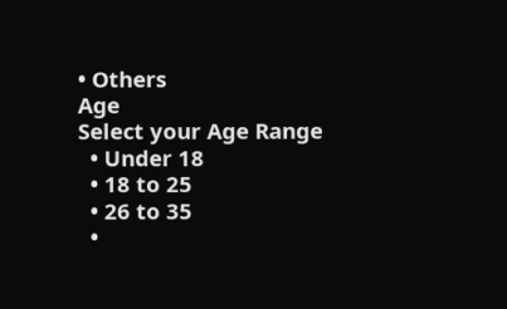• Others
Age
Select your Age Range
  • Under 18
  • 18 to 25
  • 26 to 35
  •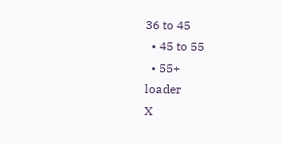36 to 45
  • 45 to 55
  • 55+
loader
X